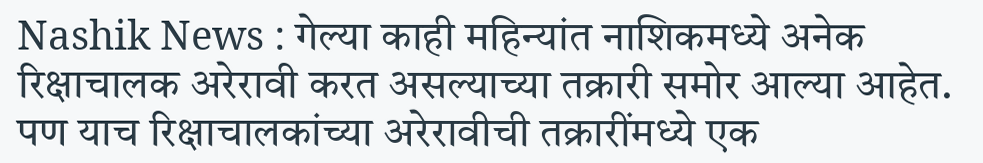Nashik News : गेल्या काही महिन्यांत नाशिकमध्ये अनेक रिक्षाचालक अरेरावी करत असल्याच्या तक्रारी समोर आल्या आहेत. पण याच रिक्षाचालकांच्या अरेरावीची तक्रारींमध्ये एक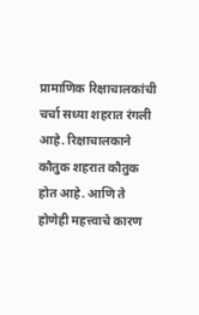प्रामाणिक रिक्षाचालकांची चर्चा सध्या शहरात रंगली आहे. रिक्षाचालकाने कौतुक शहरात कौतुक होत आहे. आणि ते होणेही महत्त्वाचे कारण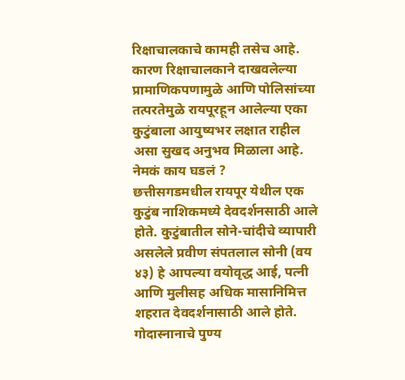रिक्षाचालकाचे कामही तसेच आहे. कारण रिक्षाचालकाने दाखवलेल्या प्रामाणिकपणामुळे आणि पोलिसांच्या तत्परतेमुळे रायपूरहून आलेल्या एका कुटुंबाला आयुष्यभर लक्षात राहील असा सुखद अनुभव मिळाला आहे.
नेमकं काय घडलं ?
छत्तीसगडमधील रायपूर येथील एक कुटुंब नाशिकमध्ये देवदर्शनसाठी आले होते. कुटुंबातील सोने-चांदीचे व्यापारी असलेले प्रवीण संपतलाल सोनी (वय ४३) हे आपल्या वयोवृद्ध आई, पत्नी आणि मुलीसह अधिक मासानिमित्त शहरात देवदर्शनासाठी आले होते. गोदास्नानाचे पुण्य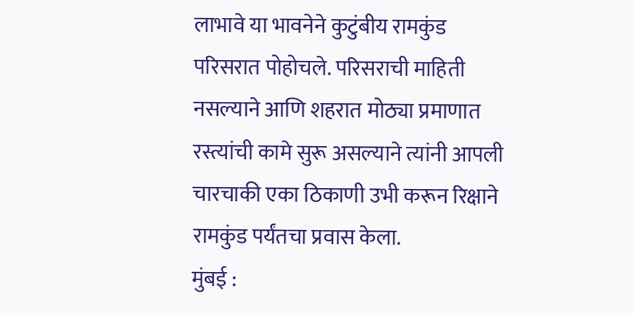लाभावे या भावनेने कुटुंबीय रामकुंड परिसरात पोहोचले. परिसराची माहिती नसल्याने आणि शहरात मोठ्या प्रमाणात रस्त्यांची कामे सुरू असल्याने त्यांनी आपली चारचाकी एका ठिकाणी उभी करून रिक्षाने रामकुंड पर्यंतचा प्रवास केला.
मुंबई :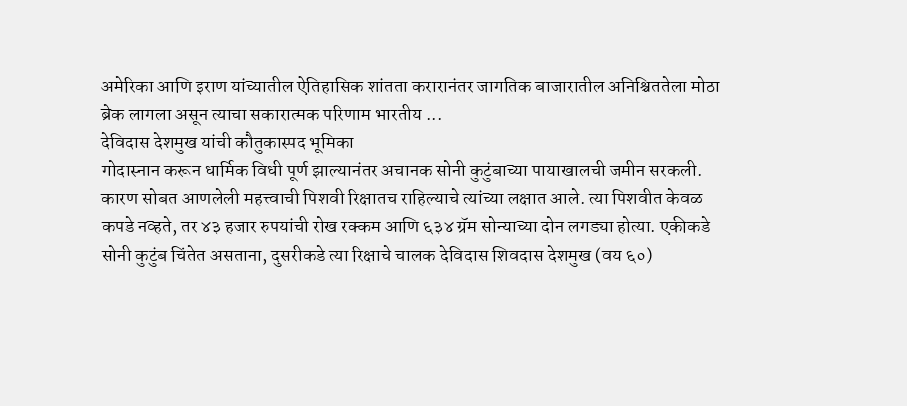अमेरिका आणि इराण यांच्यातील ऐतिहासिक शांतता करारानंतर जागतिक बाजारातील अनिश्चिततेला मोठा ब्रेक लागला असून त्याचा सकारात्मक परिणाम भारतीय ...
देविदास देशमुख यांची कौतुकास्पद भूमिका
गोदास्नान करून धार्मिक विधी पूर्ण झाल्यानंतर अचानक सोनी कुटुंबाच्या पायाखालची जमीन सरकली. कारण सोबत आणलेली महत्त्वाची पिशवी रिक्षातच राहिल्याचे त्यांच्या लक्षात आले. त्या पिशवीत केवळ कपडे नव्हते, तर ४३ हजार रुपयांची रोख रक्कम आणि ६३४ ग्रॅम सोन्याच्या दोन लगड्या होत्या. एकीकडे सोनी कुटुंब चिंतेत असताना, दुसरीकडे त्या रिक्षाचे चालक देविदास शिवदास देशमुख (वय ६०)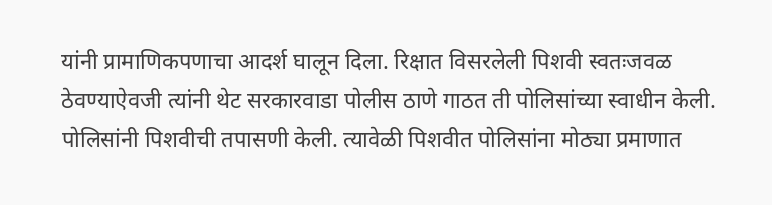यांनी प्रामाणिकपणाचा आदर्श घालून दिला. रिक्षात विसरलेली पिशवी स्वतःजवळ ठेवण्याऐवजी त्यांनी थेट सरकारवाडा पोलीस ठाणे गाठत ती पोलिसांच्या स्वाधीन केली.
पोलिसांनी पिशवीची तपासणी केली. त्यावेळी पिशवीत पोलिसांना मोठ्या प्रमाणात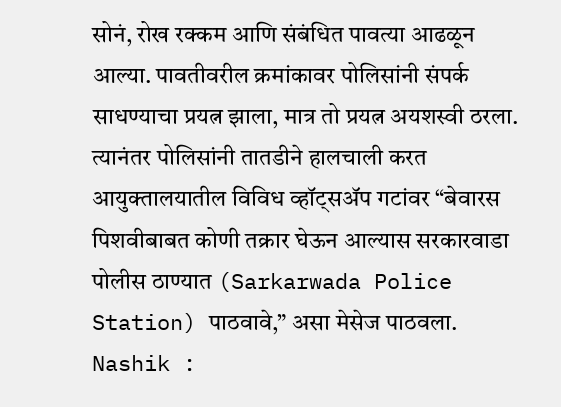सोनं, रोख रक्कम आणि संबंधित पावत्या आढळून आल्या. पावतीवरील क्रमांकावर पोलिसांनी संपर्क साधण्याचा प्रयत्न झाला, मात्र तो प्रयत्न अयशस्वी ठरला. त्यानंतर पोलिसांनी तातडीने हालचाली करत आयुक्तालयातील विविध व्हॉट्सॲप गटांवर “बेवारस पिशवीबाबत कोणी तक्रार घेऊन आल्यास सरकारवाडा पोलीस ठाण्यात (Sarkarwada Police Station) पाठवावे,” असा मेसेज पाठवला.
Nashik :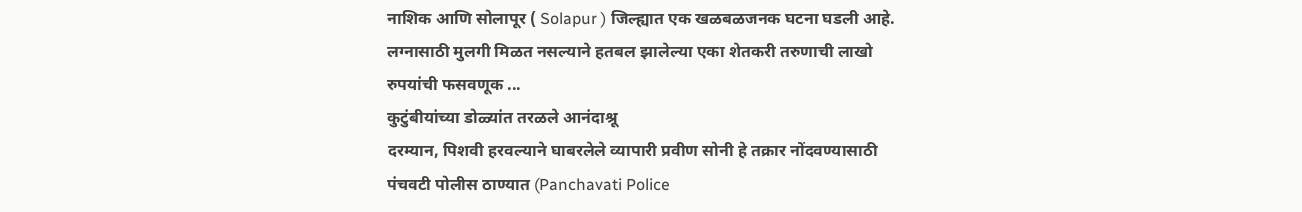नाशिक आणि सोलापूर ( Solapur ) जिल्ह्यात एक खळबळजनक घटना घडली आहे. लग्नासाठी मुलगी मिळत नसल्याने हतबल झालेल्या एका शेतकरी तरुणाची लाखो रुपयांची फसवणूक ...
कुटुंबीयांच्या डोळ्यांत तरळले आनंदाश्रू
दरम्यान, पिशवी हरवल्याने घाबरलेले व्यापारी प्रवीण सोनी हे तक्रार नोंदवण्यासाठी पंचवटी पोलीस ठाण्यात (Panchavati Police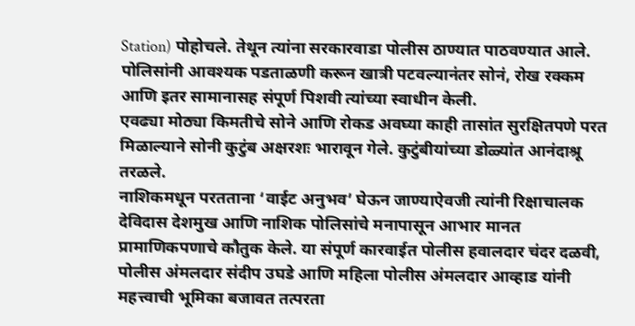Station) पोहोचले. तेथून त्यांना सरकारवाडा पोलीस ठाण्यात पाठवण्यात आले. पोलिसांनी आवश्यक पडताळणी करून खात्री पटवल्यानंतर सोनं, रोख रक्कम आणि इतर सामानासह संपूर्ण पिशवी त्यांच्या स्वाधीन केली.
एवढ्या मोठ्या किमतीचे सोने आणि रोकड अवघ्या काही तासांत सुरक्षितपणे परत मिळाल्याने सोनी कुटुंब अक्षरशः भारावून गेले. कुटुंबीयांच्या डोळ्यांत आनंदाश्रू तरळले.
नाशिकमधून परतताना ‘वाईट अनुभव’ घेऊन जाण्याऐवजी त्यांनी रिक्षाचालक देविदास देशमुख आणि नाशिक पोलिसांचे मनापासून आभार मानत प्रामाणिकपणाचे कौतुक केले. या संपूर्ण कारवाईत पोलीस हवालदार चंदर दळवी, पोलीस अंमलदार संदीप उघडे आणि महिला पोलीस अंमलदार आव्हाड यांनी महत्त्वाची भूमिका बजावत तत्परता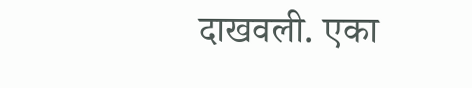दाखवली. एका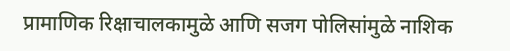प्रामाणिक रिक्षाचालकामुळे आणि सजग पोलिसांमुळे नाशिक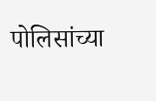पोलिसांच्या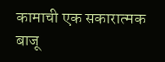कामाची एक सकारात्मक बाजू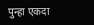पुन्हा एकदा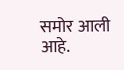समोर आली आहे.